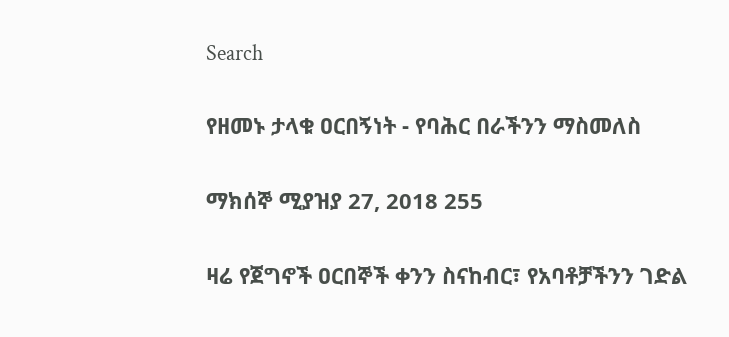Search

የዘመኑ ታላቁ ዐርበኝነት - የባሕር በራችንን ማስመለስ

ማክሰኞ ሚያዝያ 27, 2018 255

ዛሬ የጀግኖች ዐርበኞች ቀንን ስናከብር፣ የአባቶቻችንን ገድል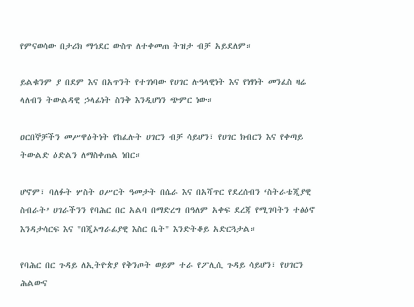የምናወሳው በታሪክ ማኅደር ውስጥ ለተቀመጠ ትዝታ ብቻ አይደለም።

ይልቁንም ያ በደም እና በአጥንት የተገነባው የሀገር ሉዓላዊነት እና የነፃነት መንፈስ ዛሬ ላለብን ትውልዳዊ ኃላፊነት ስንቅ እንዲሆነን ጭምር ነው።

ዐርበኞቻችን መሥዋዕትነት የከፈሉት ሀገርን ብቻ ሳይሆን፣ የሀገር ክብርን እና የቀጣይ ትውልድ ዕድልን ለማስቀጠል ነበር።

ሆኖም፣ ባለፉት ሦስት ዐሥርት ዓመታት በሴራ እና በአሻጥር የደረሰብን ‘ስትራቴጂያዊ ስብራት’ ሀገራችንን የባሕር በር አልባ በማድረግ በዓለም አቀፍ ደረጃ የሚገባትን ተፅዕኖ እንዳታሳርፍ እና "በጂኦግራፊያዊ እስር ቤት" እንድትቆይ አድርጓታል።

የባሕር በር ጉዳይ ለኢትዮጵያ የቅንጦት ወይም ተራ የፖሊሲ ጉዳይ ሳይሆን፣ የሀገርን ሕልውና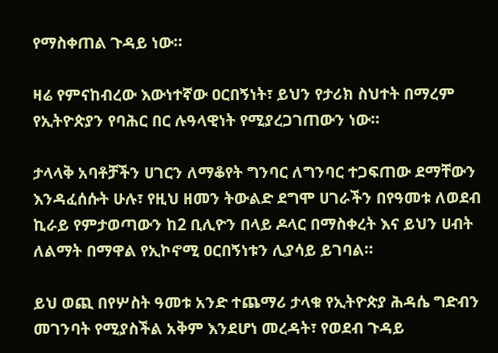የማስቀጠል ጉዳይ ነው።

ዛሬ የምናከብረው እውነተኛው ዐርበኝነት፣ ይህን የታሪክ ስህተት በማረም የኢትዮጵያን የባሕር በር ሉዓላዊነት የሚያረጋገጠውን ነው።

ታላላቅ አባቶቻችን ሀገርን ለማቆየት ግንባር ለግንባር ተጋፍጠው ደማቸውን እንዳፈሰሱት ሁሉ፣ የዚህ ዘመን ትውልድ ደግሞ ሀገራችን በየዓመቱ ለወደብ ኪራይ የምታወጣውን ከ2 ቢሊዮን በላይ ዶላር በማስቀረት እና ይህን ሀብት ለልማት በማዋል የኢኮኖሚ ዐርበኝነቱን ሊያሳይ ይገባል።

ይህ ወጪ በየሦስት ዓመቱ አንድ ተጨማሪ ታላቁ የኢትዮጵያ ሕዳሴ ግድብን መገንባት የሚያስችል አቅም እንደሆነ መረዳት፣ የወደብ ጉዳይ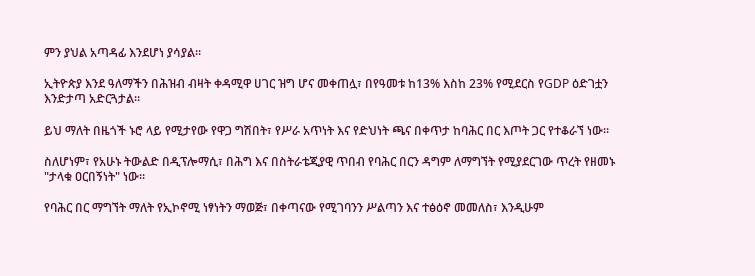ምን ያህል አጣዳፊ እንደሆነ ያሳያል።

ኢትዮጵያ እንደ ዓለማችን በሕዝብ ብዛት ቀዳሚዋ ሀገር ዝግ ሆና መቀጠሏ፣ በየዓመቱ ከ13% እስከ 23% የሚደርስ የGDP ዕድገቷን እንድታጣ አድርጓታል።

ይህ ማለት በዜጎች ኑሮ ላይ የሚታየው የዋጋ ግሽበት፣ የሥራ አጥነት እና የድህነት ጫና በቀጥታ ከባሕር በር እጦት ጋር የተቆራኘ ነው።

ስለሆነም፣ የአሁኑ ትውልድ በዲፕሎማሲ፣ በሕግ እና በስትራቴጂያዊ ጥበብ የባሕር በርን ዳግም ለማግኘት የሚያደርገው ጥረት የዘመኑ "ታላቁ ዐርበኝነት" ነው።

የባሕር በር ማግኘት ማለት የኢኮኖሚ ነፃነትን ማወጅ፣ በቀጣናው የሚገባንን ሥልጣን እና ተፅዕኖ መመለስ፣ እንዲሁም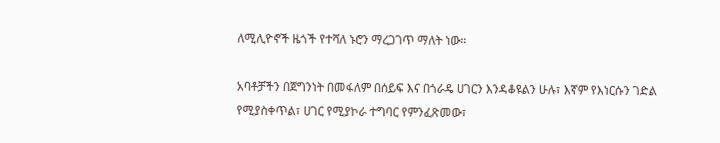ለሚሊዮኖች ዜጎች የተሻለ ኑሮን ማረጋገጥ ማለት ነው።

አባቶቻችን በጀግንነት በመፋለም በሰይፍ እና በጎራዴ ሀገርን እንዳቆዩልን ሁሉ፣ እኛም የእነርሱን ገድል የሚያስቀጥል፣ ሀገር የሚያኮራ ተግባር የምንፈጽመው፣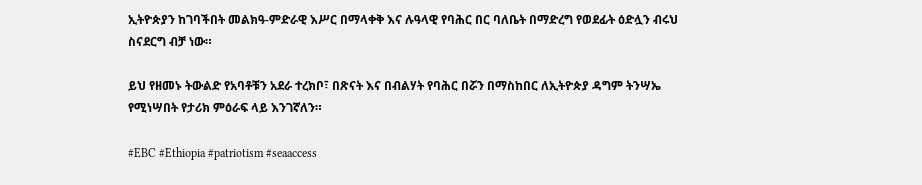ኢትዮጵያን ከገባችበት መልክዓ-ምድራዊ እሥር በማላቀቅ እና ሉዓላዊ የባሕር በር ባለቤት በማድረግ የወደፊት ዕድሏን ብሩህ ስናደርግ ብቻ ነው።

ይህ የዘመኑ ትውልድ የአባቶቹን አደራ ተረክቦ፣ በጽናት እና በብልሃት የባሕር በሯን በማስከበር ለኢትዮጵያ ዳግም ትንሣኤ የሚነሣበት የታሪክ ምዕራፍ ላይ እንገኛለን።

#EBC #Ethiopia #patriotism #seaaccess